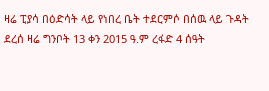ዛሬ ፒያሳ በዕድሳት ላይ የነበረ ቤት ተደርምሶ በሰዉ ላይ ጉዳት ደረሰ ዛሬ ግንቦት 13 ቀን 2015 ዓ.ም ረፋድ 4 ሰዓት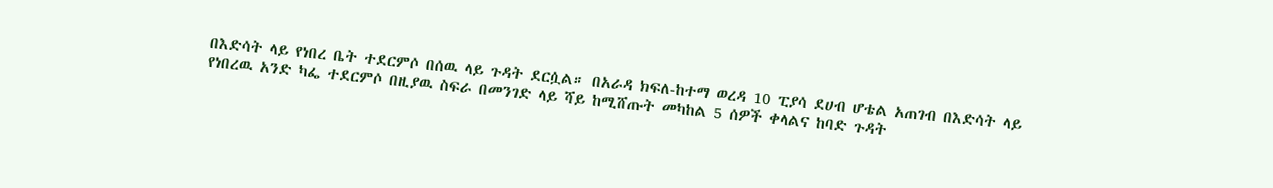በእድሳት ላይ የነበረ ቤት ተደርምሶ በሰዉ ላይ ጉዳት ደርሷል። በአራዳ ክፍለ-ከተማ ወረዳ 10 ፒያሳ ደሀብ ሆቴል አጠገብ በእድሳት ላይ የነበረዉ አንድ ካፌ ተደርምሶ በዚያዉ ስፍራ በመንገድ ላይ ሻይ ከሚሸጡት መካከል 5 ሰዎች ቀላልና ከባድ ጉዳት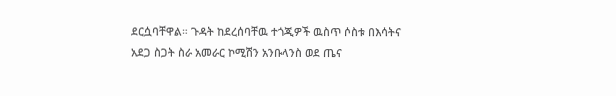ደርሷባቸዋል። ጉዳት ከደረሰባቸዉ ተጎጂዎች ዉስጥ ሶስቱ በእሳትና አደጋ ስጋት ስራ አመራር ኮሚሽን አንቡላንስ ወደ ጤና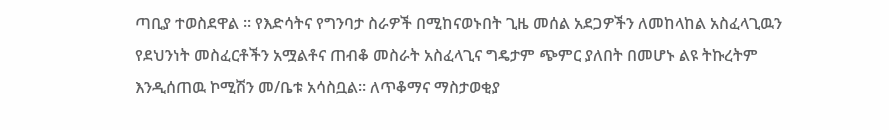ጣቢያ ተወስደዋል ። የእድሳትና የግንባታ ስራዎች በሚከናወኑበት ጊዜ መሰል አደጋዎችን ለመከላከል አስፈላጊዉን የደህንነት መስፈርቶችን አሟልቶና ጠብቆ መስራት አስፈላጊና ግዴታም ጭምር ያለበት በመሆኑ ልዩ ትኩረትም እንዲሰጠዉ ኮሚሽን መ/ቤቱ አሳስቧል። ለጥቆማና ማስታወቂያ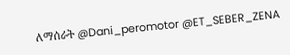ለማሰራት @Dani_peromotor @ET_SEBER_ZENA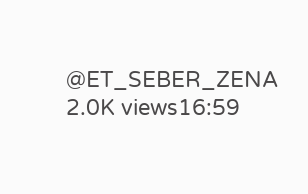@ET_SEBER_ZENA 2.0K views16:59